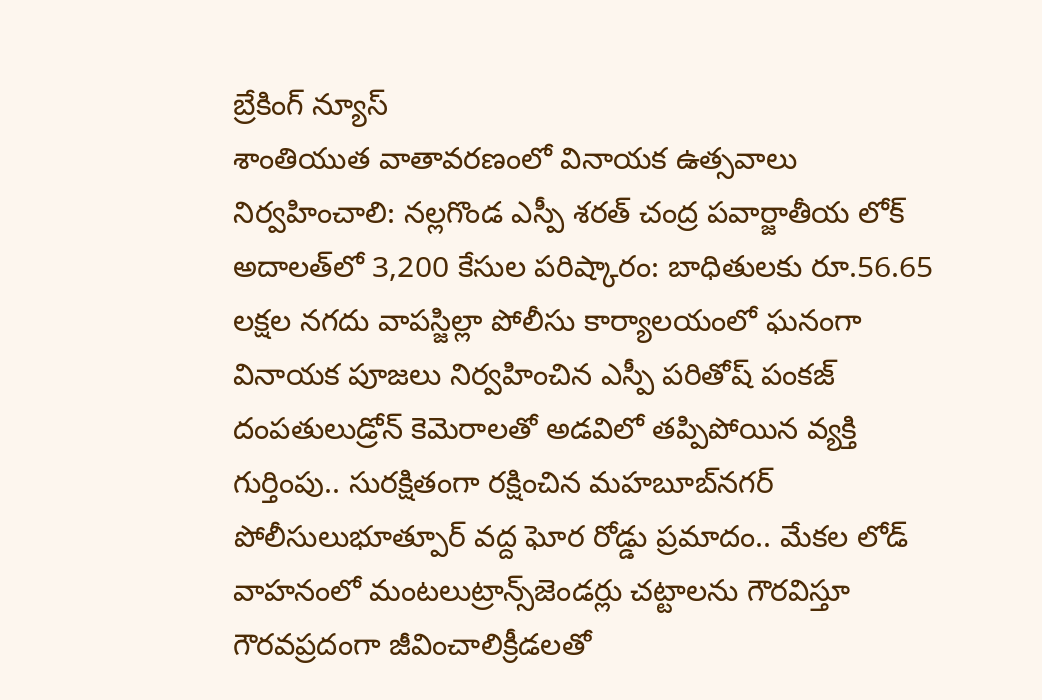బ్రేకింగ్ న్యూస్
శాంతియుత వాతావరణంలో వినాయక ఉత్సవాలు నిర్వహించాలి: నల్లగొండ ఎస్పీ శరత్ చంద్ర పవార్జాతీయ లోక్ అదాలత్‌లో 3,200 కేసుల పరిష్కారం: బాధితులకు రూ.56.65 లక్షల నగదు వాపస్జిల్లా పోలీసు కార్యాలయంలో ఘనంగా వినాయక పూజలు నిర్వహించిన ఎస్పీ పరితోష్ పంకజ్ దంపతులుడ్రోన్ కెమెరాలతో అడవిలో తప్పిపోయిన వ్యక్తి గుర్తింపు.. సురక్షితంగా రక్షించిన మహబూబ్‌నగర్ పోలీసులుభూత్పూర్ వద్ద ఘోర రోడ్డు ప్రమాదం.. మేకల లోడ్ వాహనంలో మంటలుట్రాన్స్‌జెండర్లు చట్టాలను గౌరవిస్తూ గౌరవప్రదంగా జీవించాలిక్రీడలతో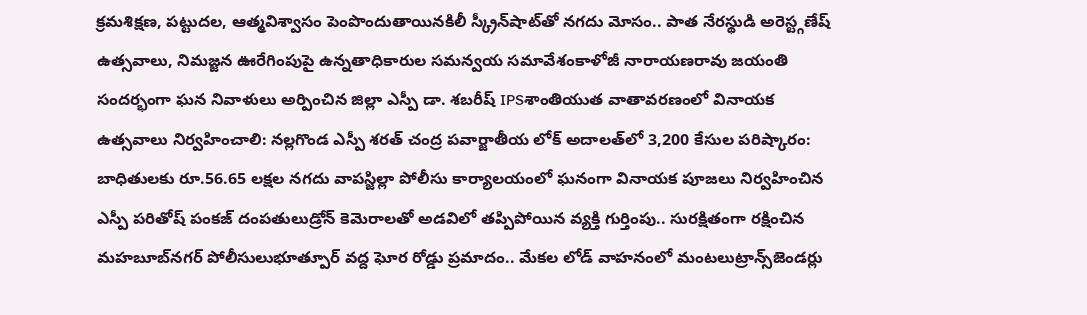క్రమశిక్షణ, పట్టుదల, ఆత్మవిశ్వాసం పెంపొందుతాయినకిలీ స్క్రీన్‌షాట్‌తో నగదు మోసం.. పాత నేరస్థుడి అరెస్ట్గణేష్ ఉత్సవాలు, నిమజ్జన ఊరేగింపుపై ఉన్నతాధికారుల సమన్వయ సమావేశంకాళోజీ నారాయణరావు జయంతి సందర్భంగా ఘన నివాళులు అర్పించిన జిల్లా ఎస్పీ డా. శబరీష్ IPSశాంతియుత వాతావరణంలో వినాయక ఉత్సవాలు నిర్వహించాలి: నల్లగొండ ఎస్పీ శరత్ చంద్ర పవార్జాతీయ లోక్ అదాలత్‌లో 3,200 కేసుల పరిష్కారం: బాధితులకు రూ.56.65 లక్షల నగదు వాపస్జిల్లా పోలీసు కార్యాలయంలో ఘనంగా వినాయక పూజలు నిర్వహించిన ఎస్పీ పరితోష్ పంకజ్ దంపతులుడ్రోన్ కెమెరాలతో అడవిలో తప్పిపోయిన వ్యక్తి గుర్తింపు.. సురక్షితంగా రక్షించిన మహబూబ్‌నగర్ పోలీసులుభూత్పూర్ వద్ద ఘోర రోడ్డు ప్రమాదం.. మేకల లోడ్ వాహనంలో మంటలుట్రాన్స్‌జెండర్లు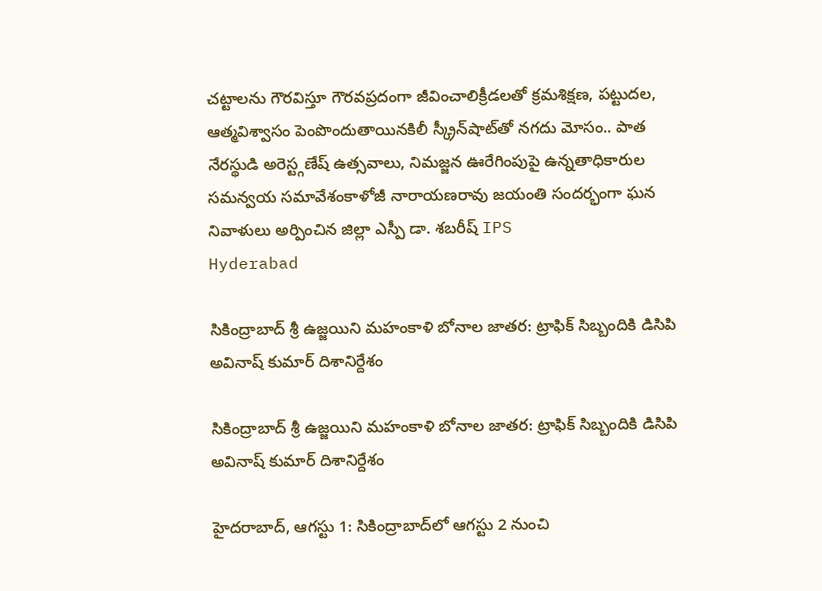చట్టాలను గౌరవిస్తూ గౌరవప్రదంగా జీవించాలిక్రీడలతో క్రమశిక్షణ, పట్టుదల, ఆత్మవిశ్వాసం పెంపొందుతాయినకిలీ స్క్రీన్‌షాట్‌తో నగదు మోసం.. పాత నేరస్థుడి అరెస్ట్గణేష్ ఉత్సవాలు, నిమజ్జన ఊరేగింపుపై ఉన్నతాధికారుల సమన్వయ సమావేశంకాళోజీ నారాయణరావు జయంతి సందర్భంగా ఘన నివాళులు అర్పించిన జిల్లా ఎస్పీ డా. శబరీష్ IPS
Hyderabad

సికింద్రాబాద్ శ్రీ ఉజ్జయిని మహంకాళి బోనాల జాతర: ట్రాఫిక్ సిబ్బందికి డిసిపి అవినాష్ కుమార్ దిశానిర్దేశం

సికింద్రాబాద్ శ్రీ ఉజ్జయిని మహంకాళి బోనాల జాతర: ట్రాఫిక్ సిబ్బందికి డిసిపి అవినాష్ కుమార్ దిశానిర్దేశం

హైదరాబాద్, ఆగస్టు 1: సికింద్రాబాద్‌లో ఆగస్టు 2 నుంచి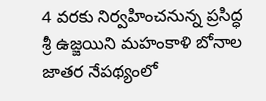4 వరకు నిర్వహించనున్న ప్రసిద్ధ శ్రీ ఉజ్జయిని మహంకాళి బోనాల జాతర నేపథ్యంలో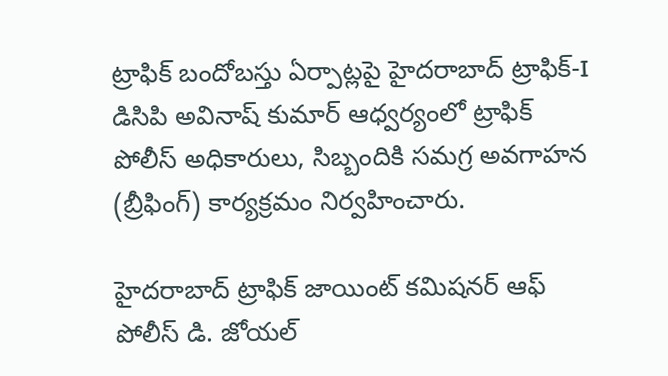ట్రాఫిక్ బందోబస్తు ఏర్పాట్లపై హైదరాబాద్ ట్రాఫిక్-I డిసిపి అవినాష్ కుమార్ ఆధ్వర్యంలో ట్రాఫిక్ పోలీస్ అధికారులు, సిబ్బందికి సమగ్ర అవగాహన (బ్రీఫింగ్) కార్యక్రమం నిర్వహించారు.

హైదరాబాద్ ట్రాఫిక్ జాయింట్ కమిషనర్ ఆఫ్ పోలీస్ డి. జోయల్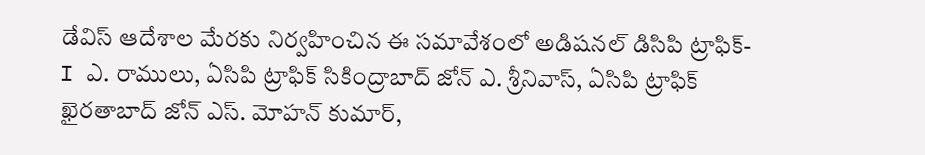డేవిస్ ఆదేశాల మేరకు నిర్వహించిన ఈ సమావేశంలో అడిషనల్ డిసిపి ట్రాఫిక్-I ఎ. రాములు, ఏసిపి ట్రాఫిక్ సికింద్రాబాద్ జోన్ ఎ. శ్రీనివాస్, ఏసిపి ట్రాఫిక్ ఖైరతాబాద్ జోన్ ఎస్. మోహన్ కుమార్,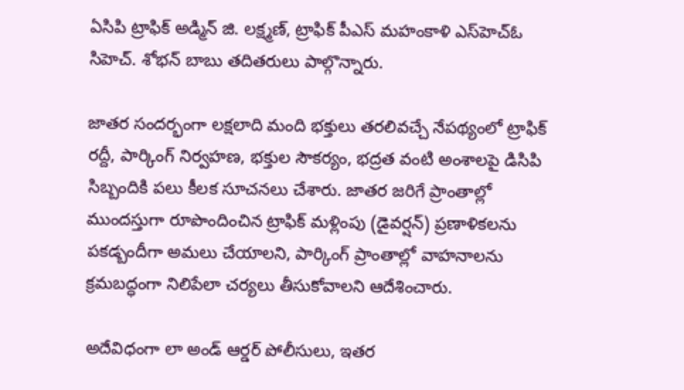ఏసిపి ట్రాఫిక్ అడ్మిన్ జి. లక్ష్మణ్, ట్రాఫిక్ పీఎస్ మహంకాళి ఎస్‌హెచ్‌ఓ సిహెచ్. శోభన్ బాబు తదితరులు పాల్గొన్నారు.

జాతర సందర్భంగా లక్షలాది మంది భక్తులు తరలివచ్చే నేపథ్యంలో ట్రాఫిక్ రద్దీ, పార్కింగ్ నిర్వహణ, భక్తుల సౌకర్యం, భద్రత వంటి అంశాలపై డిసిపి సిబ్బందికి పలు కీలక సూచనలు చేశారు. జాతర జరిగే ప్రాంతాల్లో ముందస్తుగా రూపొందించిన ట్రాఫిక్ మళ్లింపు (డైవర్షన్) ప్రణాళికలను పకడ్బందీగా అమలు చేయాలని, పార్కింగ్ ప్రాంతాల్లో వాహనాలను క్రమబద్ధంగా నిలిపేలా చర్యలు తీసుకోవాలని ఆదేశించారు.

అదేవిధంగా లా అండ్ ఆర్డర్ పోలీసులు, ఇతర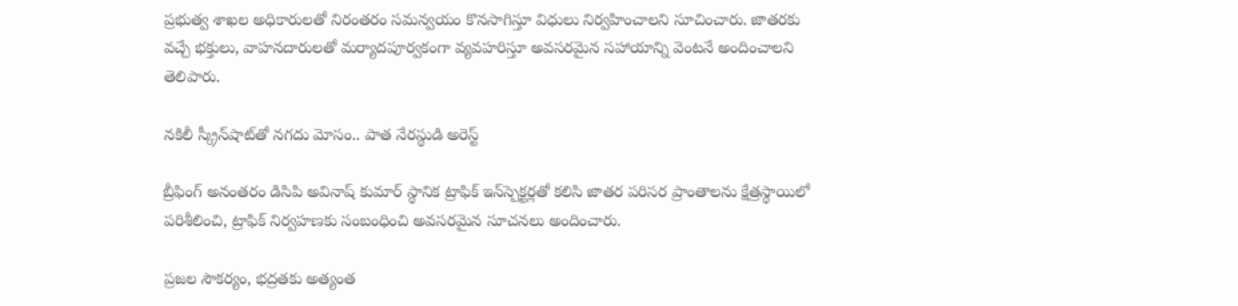ప్రభుత్వ శాఖల అధికారులతో నిరంతరం సమన్వయం కొనసాగిస్తూ విధులు నిర్వహించాలని సూచించారు. జాతరకు వచ్చే భక్తులు, వాహనదారులతో మర్యాదపూర్వకంగా వ్యవహరిస్తూ అవసరమైన సహాయాన్ని వెంటనే అందించాలని తెలిపారు.

నకిలీ స్క్రీన్‌షాట్‌తో నగదు మోసం.. పాత నేరస్థుడి అరెస్ట్

బ్రీఫింగ్ అనంతరం డిసిపి అవినాష్ కుమార్ స్థానిక ట్రాఫిక్ ఇన్‌స్పెక్టర్లతో కలిసి జాతర పరిసర ప్రాంతాలను క్షేత్రస్థాయిలో పరిశీలించి, ట్రాఫిక్ నిర్వహణకు సంబంధించి అవసరమైన సూచనలు అందించారు.

ప్రజల సౌకర్యం, భద్రతకు అత్యంత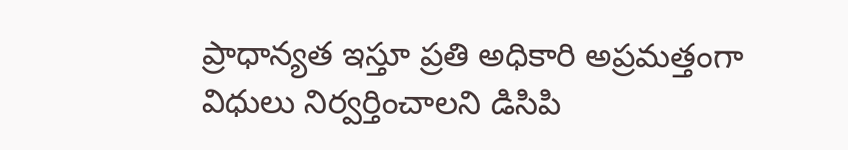ప్రాధాన్యత ఇస్తూ ప్రతి అధికారి అప్రమత్తంగా విధులు నిర్వర్తించాలని డిసిపి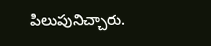పిలుపునిచ్చారు.